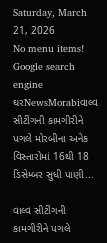Saturday, March 21, 2026
No menu items!
Google search engine
ઘરNewsMorabiવાલ્વ સીટીંગની કામગીરીને પગલે મોરબીના અનેક વિસ્તારોમાં 16થી 18 ડિસેમ્બર સુધી પાણી...

વાલ્વ સીટીંગની કામગીરીને પગલે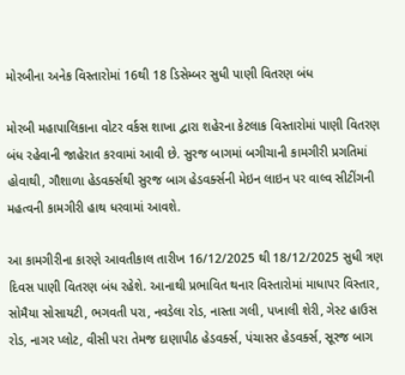મોરબીના અનેક વિસ્તારોમાં 16થી 18 ડિસેમ્બર સુધી પાણી વિતરણ બંધ

મોરબી મહાપાલિકાના વોટર વર્કસ શાખા દ્વારા શહેરના કેટલાક વિસ્તારોમાં પાણી વિતરણ બંધ રહેવાની જાહેરાત કરવામાં આવી છે. સુરજ બાગમાં બગીચાની કામગીરી પ્રગતિમાં હોવાથી, ગૌશાળા હેડવર્ક્સથી સુરજ બાગ હેડવર્ક્સની મેઇન લાઇન પર વાલ્વ સીટીંગની મહત્વની કામગીરી હાથ ધરવામાં આવશે.

આ કામગીરીના કારણે આવતીકાલ તારીખ 16/12/2025 થી 18/12/2025 સુધી ત્રણ દિવસ પાણી વિતરણ બંધ રહેશે. આનાથી પ્રભાવિત થનાર વિસ્તારોમાં માધાપર વિસ્તાર, સોમૈયા સોસાયટી, ભગવતી પરા, નવડેલા રોડ, નાસ્તા ગલી, પખાલી શેરી, ગેસ્ટ હાઉસ રોડ, નાગર પ્લોટ, વીસી પરા તેમજ દાણાપીઠ હેડવર્ક્સ, પંચાસર હેડવર્ક્સ, સૂરજ બાગ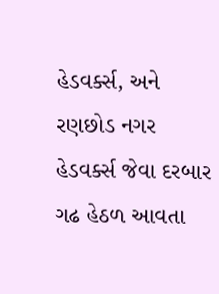હેડવર્ક્સ, અને રણછોડ નગર હેડવર્ક્સ જેવા દરબાર ગઢ હેઠળ આવતા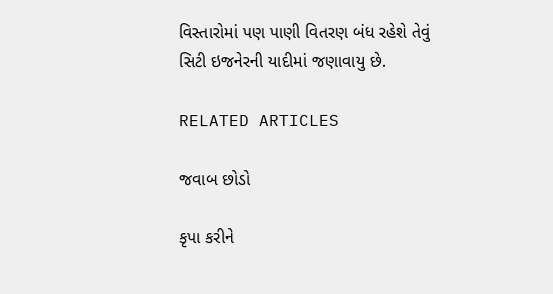વિસ્તારોમાં પણ પાણી વિતરણ બંધ રહેશે તેવું સિટી ઇજનેરની યાદીમાં જણાવાયુ છે.

RELATED ARTICLES

જવાબ છોડો

કૃપા કરીને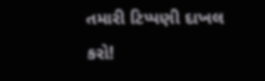તમારી ટિપ્પણી દાખલ કરો!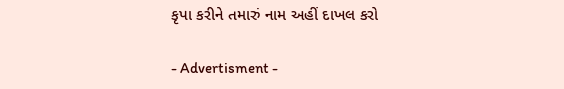કૃપા કરીને તમારું નામ અહીં દાખલ કરો

- Advertisment -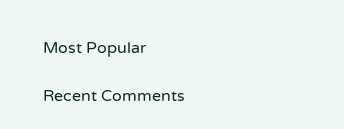Most Popular

Recent Comments